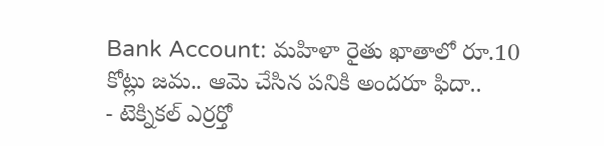Bank Account: మహిళా రైతు ఖాతాలో రూ.10 కోట్లు జమ.. ఆమె చేసిన పనికి అందరూ ఫిదా..
- టెక్నికల్ ఎర్రర్తో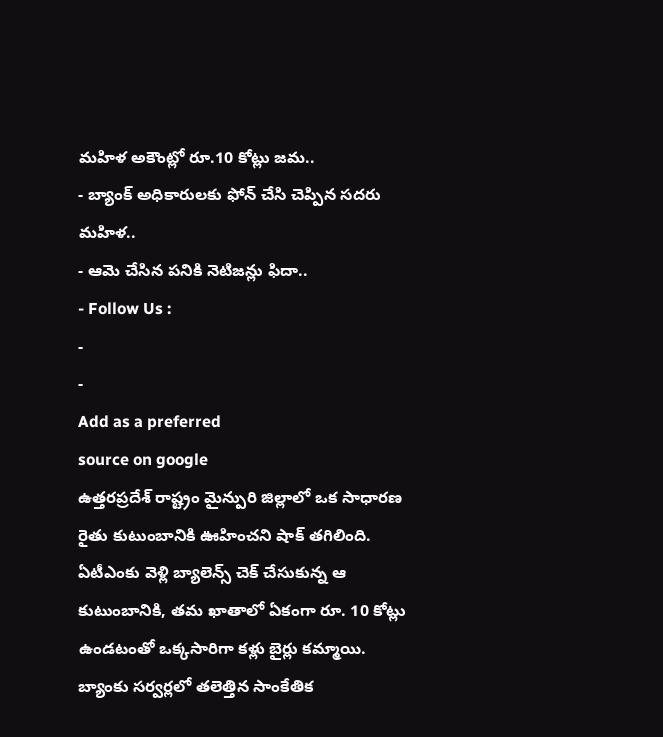మహిళ అకౌంట్లో రూ.10 కోట్లు జమ..
- బ్యాంక్ అధికారులకు ఫోన్ చేసి చెప్పిన సదరు మహిళ..
- ఆమె చేసిన పనికి నెటిజన్లు ఫిదా..
- Follow Us :
-
-
Add as a preferred
source on google
ఉత్తరప్రదేశ్ రాష్ట్రం మైన్పురి జిల్లాలో ఒక సాధారణ రైతు కుటుంబానికి ఊహించని షాక్ తగిలింది. ఏటీఎంకు వెళ్లి బ్యాలెన్స్ చెక్ చేసుకున్న ఆ కుటుంబానికి, తమ ఖాతాలో ఏకంగా రూ. 10 కోట్లు ఉండటంతో ఒక్కసారిగా కళ్లు బైర్లు కమ్మాయి. బ్యాంకు సర్వర్లలో తలెత్తిన సాంకేతిక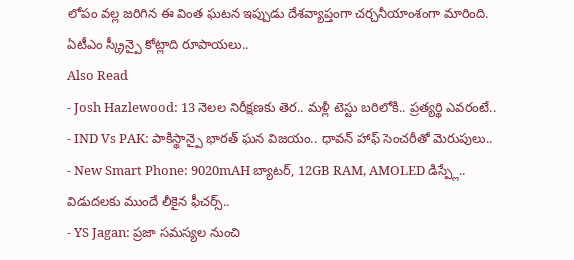లోపం వల్ల జరిగిన ఈ వింత ఘటన ఇప్పుడు దేశవ్యాప్తంగా చర్చనీయాంశంగా మారింది.
ఏటీఎం స్క్రీన్పై కోట్లాది రూపాయలు..
Also Read
- Josh Hazlewood: 13 నెలల నిరీక్షణకు తెర.. మళ్లీ టెస్టు బరిలోకి.. ప్రత్యర్థి ఎవరంటే..
- IND Vs PAK: పాకిస్థాన్పై భారత్ ఘన విజయం.. ధావన్ హాఫ్ సెంచరీతో మెరుపులు..
- New Smart Phone: 9020mAH బ్యాటర్, 12GB RAM, AMOLED డిస్ప్లే.. విడుదలకు ముందే లీకైన ఫీచర్స్..
- YS Jagan: ప్రజా సమస్యల నుంచి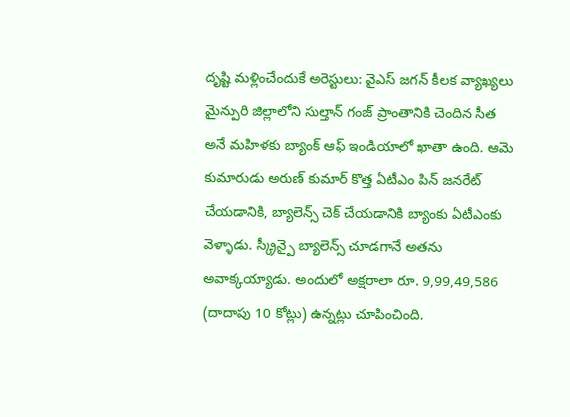దృష్టి మళ్లించేందుకే అరెస్టులు: వైఎస్ జగన్ కీలక వ్యాఖ్యలు
మైన్పురి జిల్లాలోని సుల్తాన్ గంజ్ ప్రాంతానికి చెందిన సీత అనే మహిళకు బ్యాంక్ ఆఫ్ ఇండియాలో ఖాతా ఉంది. ఆమె కుమారుడు అరుణ్ కుమార్ కొత్త ఏటీఎం పిన్ జనరేట్ చేయడానికి, బ్యాలెన్స్ చెక్ చేయడానికి బ్యాంకు ఏటీఎంకు వెళ్ళాడు. స్క్రీన్పై బ్యాలెన్స్ చూడగానే అతను అవాక్కయ్యాడు. అందులో అక్షరాలా రూ. 9,99,49,586 (దాదాపు 10 కోట్లు) ఉన్నట్లు చూపించింది.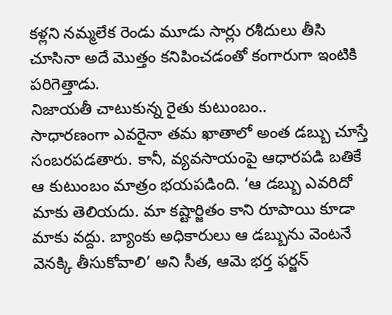కళ్లని నమ్మలేక రెండు మూడు సార్లు రశీదులు తీసి చూసినా అదే మొత్తం కనిపించడంతో కంగారుగా ఇంటికి పరిగెత్తాడు.
నిజాయతీ చాటుకున్న రైతు కుటుంబం..
సాధారణంగా ఎవరైనా తమ ఖాతాలో అంత డబ్బు చూస్తే సంబరపడతారు. కానీ, వ్యవసాయంపై ఆధారపడి బతికే ఆ కుటుంబం మాత్రం భయపడింది. ‘ఆ డబ్బు ఎవరిదో మాకు తెలియదు. మా కష్టార్జితం కాని రూపాయి కూడా మాకు వద్దు. బ్యాంకు అధికారులు ఆ డబ్బును వెంటనే వెనక్కి తీసుకోవాలి’ అని సీత, ఆమె భర్త ఫర్జన్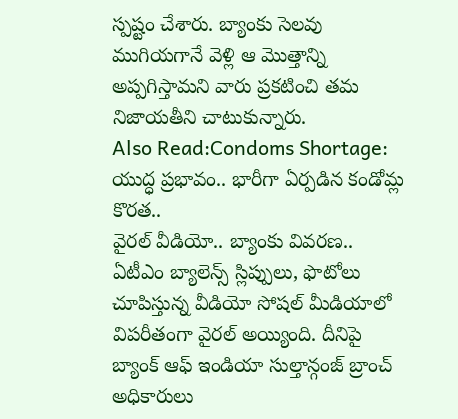స్పష్టం చేశారు. బ్యాంకు సెలవు ముగియగానే వెళ్లి ఆ మొత్తాన్ని అప్పగిస్తామని వారు ప్రకటించి తమ నిజాయతీని చాటుకున్నారు.
Also Read:Condoms Shortage: యుద్ధ ప్రభావం.. భారీగా ఏర్పడిన కండోమ్ల కొరత..
వైరల్ వీడియో.. బ్యాంకు వివరణ..
ఏటీఎం బ్యాలెన్స్ స్లిప్పులు, ఫొటోలు చూపిస్తున్న వీడియో సోషల్ మీడియాలో విపరీతంగా వైరల్ అయ్యింది. దీనిపై బ్యాంక్ ఆఫ్ ఇండియా సుల్తాన్గంజ్ బ్రాంచ్ అధికారులు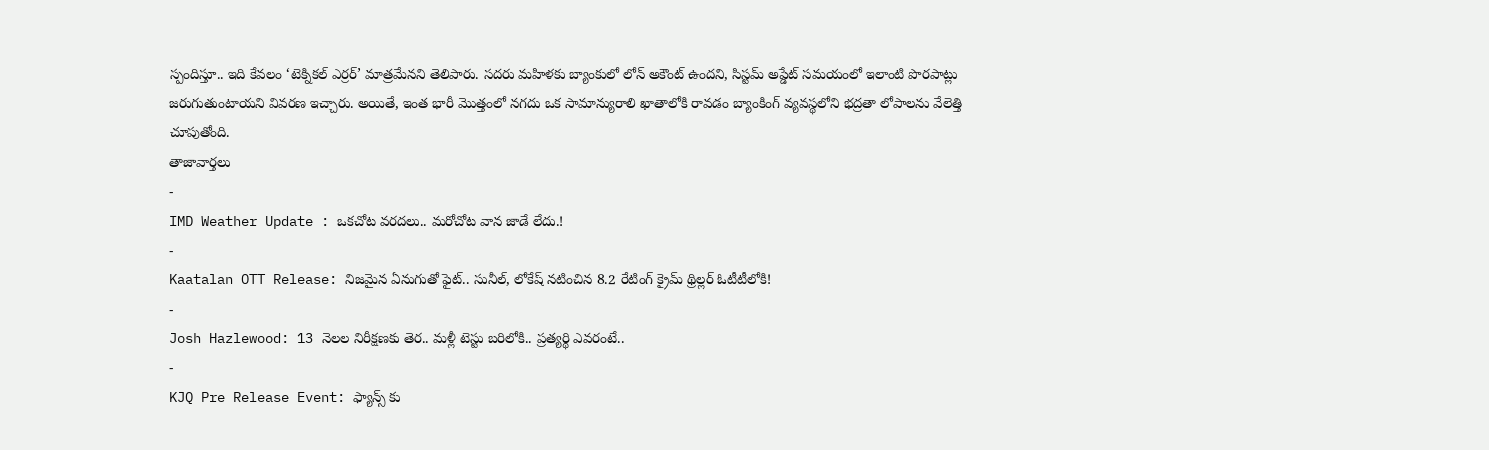స్పందిస్తూ.. ఇది కేవలం ‘టెక్నికల్ ఎర్రర్’ మాత్రమేనని తెలిపారు. సదరు మహిళకు బ్యాంకులో లోన్ అకౌంట్ ఉందని, సిస్టమ్ అప్డేట్ సమయంలో ఇలాంటి పొరపాట్లు జరుగుతుంటాయని వివరణ ఇచ్చారు. అయితే, ఇంత భారీ మొత్తంలో నగదు ఒక సామాన్యురాలి ఖాతాలోకి రావడం బ్యాంకింగ్ వ్యవస్థలోని భద్రతా లోపాలను వేలెత్తి చూపుతోంది.
తాజావార్తలు
-
IMD Weather Update : ఒకచోట వరదలు.. మరోచోట వాన జాడే లేదు.!
-
Kaatalan OTT Release: నిజమైన ఏనుగుతో ఫైట్.. సునీల్, లోకేష్ నటించిన 8.2 రేటింగ్ క్రైమ్ థ్రిల్లర్ ఓటీటీలోకి!
-
Josh Hazlewood: 13 నెలల నిరీక్షణకు తెర.. మళ్లీ టెస్టు బరిలోకి.. ప్రత్యర్థి ఎవరంటే..
-
KJQ Pre Release Event: ఫ్యాన్స్ కు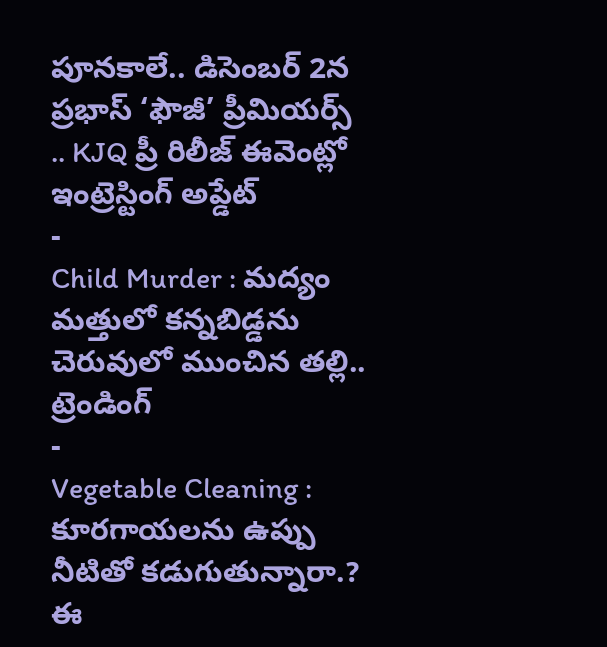పూనకాలే.. డిసెంబర్ 2న ప్రభాస్ ‘ఫౌజీ’ ప్రీమియర్స్ .. KJQ ప్రీ రిలీజ్ ఈవెంట్లో ఇంట్రెస్టింగ్ అప్డేట్
-
Child Murder : మద్యం మత్తులో కన్నబిడ్డను చెరువులో ముంచిన తల్లి..
ట్రెండింగ్
-
Vegetable Cleaning : కూరగాయలను ఉప్పు నీటితో కడుగుతున్నారా.? ఈ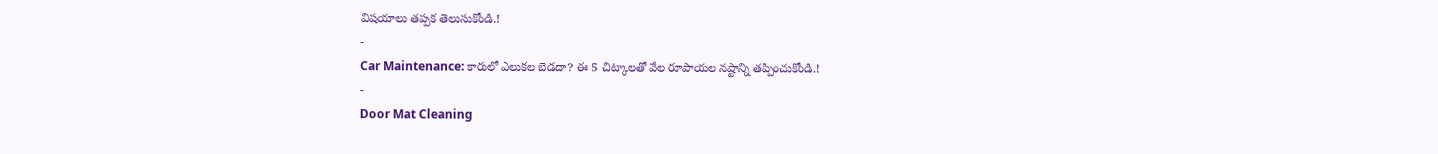విషయాలు తప్పక తెలుసుకోండి.!
-
Car Maintenance: కారులో ఎలుకల బెడదా? ఈ 5 చిట్కాలతో వేల రూపాయల నష్టాన్ని తప్పించుకోండి.!
-
Door Mat Cleaning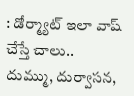: డోర్మ్యాట్ ఇలా వాష్ చేస్తే చాలు.. దుమ్ము, దుర్వాసన,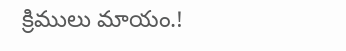క్రిములు మాయం.!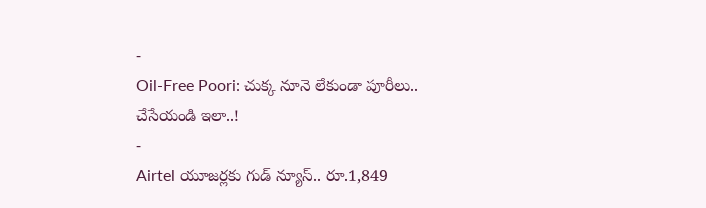-
Oil-Free Poori: చుక్క నూనె లేకుండా పూరీలు.. చేసేయండి ఇలా..!
-
Airtel యూజర్లకు గుడ్ న్యూస్.. రూ.1,849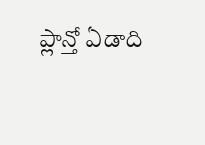ప్లాన్తో ఏడాది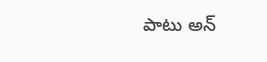పాటు అన్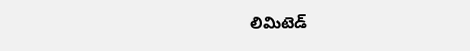లిమిటెడ్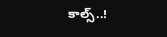కాల్స్..!